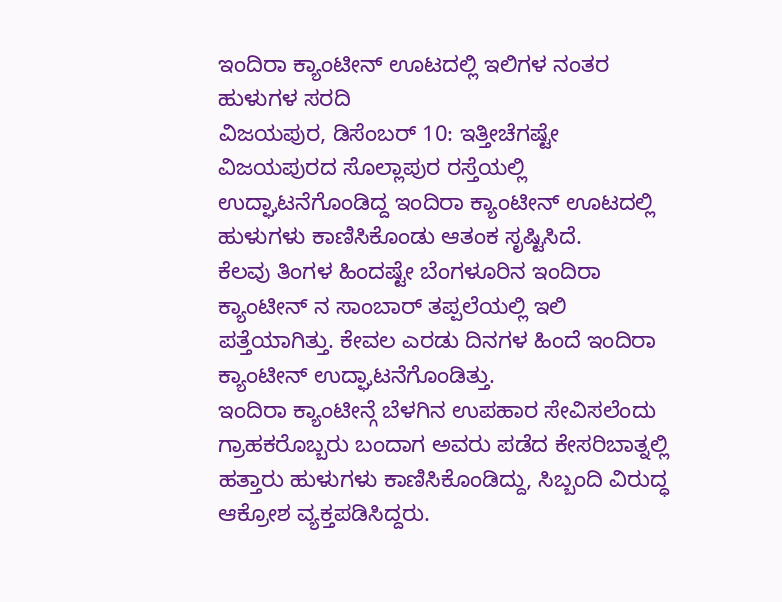ಇಂದಿರಾ ಕ್ಯಾಂಟೀನ್ ಊಟದಲ್ಲಿ ಇಲಿಗಳ ನಂತರ ಹುಳುಗಳ ಸರದಿ
ವಿಜಯಪುರ, ಡಿಸೆಂಬರ್ 10: ಇತ್ತೀಚೆಗಷ್ಟೇ ವಿಜಯಪುರದ ಸೊಲ್ಲಾಪುರ ರಸ್ತೆಯಲ್ಲಿ ಉದ್ಘಾಟನೆಗೊಂಡಿದ್ದ ಇಂದಿರಾ ಕ್ಯಾಂಟೀನ್ ಊಟದಲ್ಲಿ ಹುಳುಗಳು ಕಾಣಿಸಿಕೊಂಡು ಆತಂಕ ಸೃಷ್ಟಿಸಿದೆ.
ಕೆಲವು ತಿಂಗಳ ಹಿಂದಷ್ಟೇ ಬೆಂಗಳೂರಿನ ಇಂದಿರಾ ಕ್ಯಾಂಟೀನ್ ನ ಸಾಂಬಾರ್ ತಪ್ಪಲೆಯಲ್ಲಿ ಇಲಿ ಪತ್ತೆಯಾಗಿತ್ತು. ಕೇವಲ ಎರಡು ದಿನಗಳ ಹಿಂದೆ ಇಂದಿರಾ ಕ್ಯಾಂಟೀನ್ ಉದ್ಘಾಟನೆಗೊಂಡಿತ್ತು.
ಇಂದಿರಾ ಕ್ಯಾಂಟೀನ್ಗೆ ಬೆಳಗಿನ ಉಪಹಾರ ಸೇವಿಸಲೆಂದು ಗ್ರಾಹಕರೊಬ್ಬರು ಬಂದಾಗ ಅವರು ಪಡೆದ ಕೇಸರಿಬಾತ್ನಲ್ಲಿ ಹತ್ತಾರು ಹುಳುಗಳು ಕಾಣಿಸಿಕೊಂಡಿದ್ದು, ಸಿಬ್ಬಂದಿ ವಿರುದ್ಧ ಆಕ್ರೋಶ ವ್ಯಕ್ತಪಡಿಸಿದ್ದರು.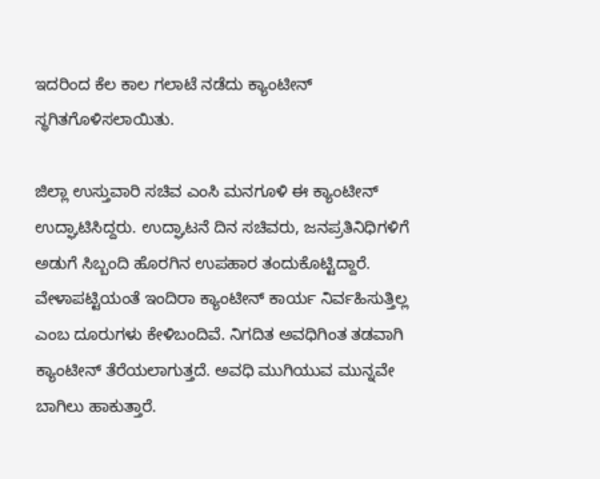ಇದರಿಂದ ಕೆಲ ಕಾಲ ಗಲಾಟೆ ನಡೆದು ಕ್ಯಾಂಟೀನ್ ಸ್ಥಗಿತಗೊಳಿಸಲಾಯಿತು.

ಜಿಲ್ಲಾ ಉಸ್ತುವಾರಿ ಸಚಿವ ಎಂಸಿ ಮನಗೂಳಿ ಈ ಕ್ಯಾಂಟೀನ್ ಉದ್ಘಾಟಿಸಿದ್ದರು. ಉದ್ಘಾಟನೆ ದಿನ ಸಚಿವರು, ಜನಪ್ರತಿನಿಧಿಗಳಿಗೆ ಅಡುಗೆ ಸಿಬ್ಬಂದಿ ಹೊರಗಿನ ಉಪಹಾರ ತಂದುಕೊಟ್ಟಿದ್ದಾರೆ.
ವೇಳಾಪಟ್ಟಿಯಂತೆ ಇಂದಿರಾ ಕ್ಯಾಂಟೀನ್ ಕಾರ್ಯ ನಿರ್ವಹಿಸುತ್ತಿಲ್ಲ ಎಂಬ ದೂರುಗಳು ಕೇಳಿಬಂದಿವೆ. ನಿಗದಿತ ಅವಧಿಗಿಂತ ತಡವಾಗಿ ಕ್ಯಾಂಟೀನ್ ತೆರೆಯಲಾಗುತ್ತದೆ. ಅವಧಿ ಮುಗಿಯುವ ಮುನ್ನವೇ ಬಾಗಿಲು ಹಾಕುತ್ತಾರೆ.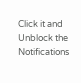Click it and Unblock the Notifications